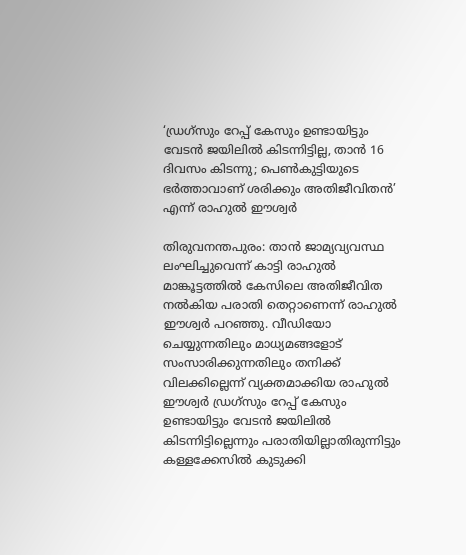‘ഡ്രഗ്‌സും റേപ്പ് കേസും ഉണ്ടായിട്ടും വേടന്‍ ജയിലില്‍ കിടന്നിട്ടില്ല, താന്‍ 16 ദിവസം കിടന്നു; പെണ്‍കുട്ടിയുടെ ഭര്‍ത്താവാണ് ശരിക്കും അതിജീവിതന്‍’ എന്ന് രാഹുല്‍ ഈശ്വര്‍

തിരുവനന്തപുരം: താന്‍ ജാമ്യവ്യവസ്ഥ ലംഘിച്ചുവെന്ന് കാട്ടി രാഹുല്‍ മാങ്കൂട്ടത്തില്‍ കേസിലെ അതിജീവിത നല്‍കിയ പരാതി തെറ്റാണെന്ന് രാഹുല്‍ ഈശ്വര്‍ പറഞ്ഞു. വീഡിയോ ചെയ്യുന്നതിലും മാധ്യമങ്ങളോട് സംസാരിക്കുന്നതിലും തനിക്ക് വിലക്കില്ലെന്ന് വ്യക്തമാക്കിയ രാഹുല്‍ ഈശ്വര്‍ ഡ്രഗ്‌സും റേപ്പ് കേസും ഉണ്ടായിട്ടും വേടന്‍ ജയിലില്‍ കിടന്നിട്ടില്ലെന്നും പരാതിയില്ലാതിരുന്നിട്ടും കള്ളക്കേസില്‍ കുടുക്കി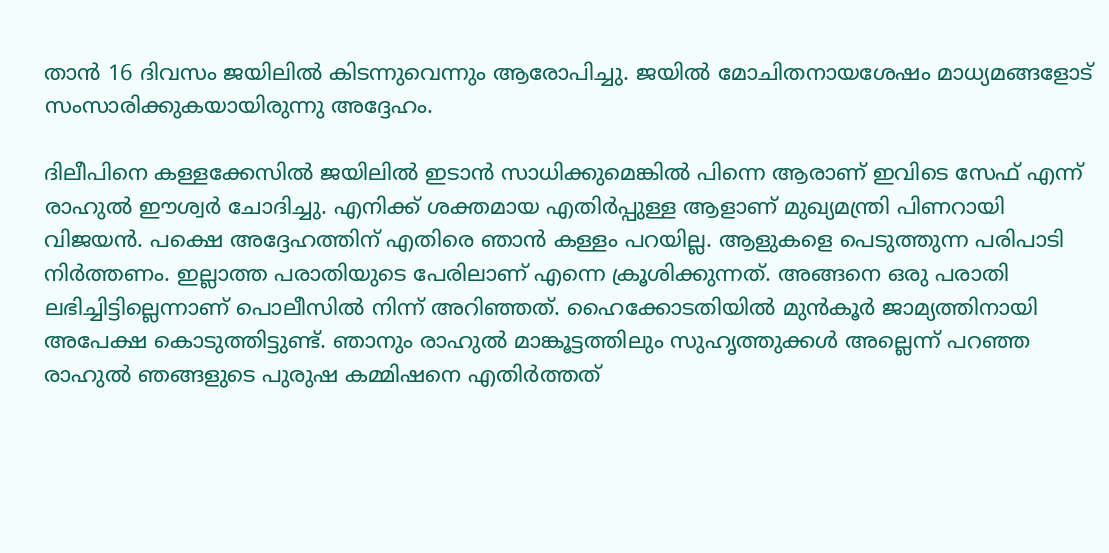താന്‍ 16 ദിവസം ജയിലില്‍ കിടന്നുവെന്നും ആരോപിച്ചു. ജയില്‍ മോചിതനായശേഷം മാധ്യമങ്ങളോട് സംസാരിക്കുകയായിരുന്നു അദ്ദേഹം.

ദിലീപിനെ കള്ളക്കേസില്‍ ജയിലില്‍ ഇടാന്‍ സാധിക്കുമെങ്കില്‍ പിന്നെ ആരാണ് ഇവിടെ സേഫ് എന്ന് രാഹുല്‍ ഈശ്വര്‍ ചോദിച്ചു. എനിക്ക് ശക്തമായ എതിര്‍പ്പുള്ള ആളാണ് മുഖ്യമന്ത്രി പിണറായി വിജയന്‍. പക്ഷെ അദ്ദേഹത്തിന് എതിരെ ഞാന്‍ കള്ളം പറയില്ല. ആളുകളെ പെടുത്തുന്ന പരിപാടി നിര്‍ത്തണം. ഇല്ലാത്ത പരാതിയുടെ പേരിലാണ് എന്നെ ക്രൂശിക്കുന്നത്. അങ്ങനെ ഒരു പരാതി ലഭിച്ചിട്ടില്ലെന്നാണ് പൊലീസില്‍ നിന്ന് അറിഞ്ഞത്. ഹൈക്കോടതിയില്‍ മുന്‍കൂര്‍ ജാമ്യത്തിനായി അപേക്ഷ കൊടുത്തിട്ടുണ്ട്. ഞാനും രാഹുല്‍ മാങ്കൂട്ടത്തിലും സുഹൃത്തുക്കള്‍ അല്ലെന്ന് പറഞ്ഞ രാഹുല്‍ ഞങ്ങളുടെ പുരുഷ കമ്മിഷനെ എതിര്‍ത്തത്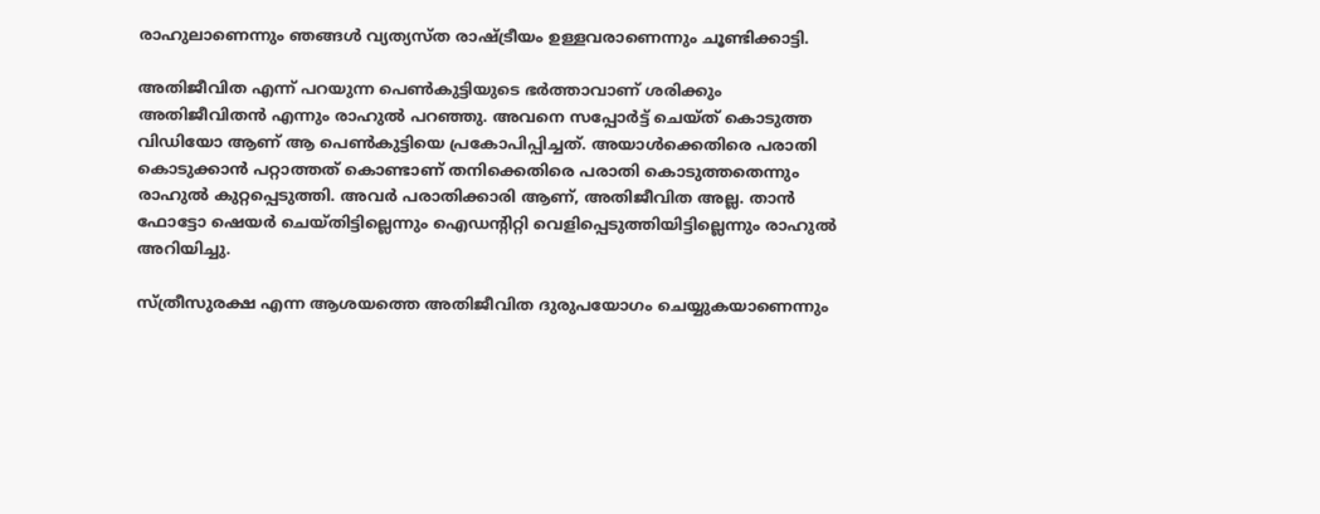രാഹുലാണെന്നും ഞങ്ങള്‍ വ്യത്യസ്ത രാഷ്ട്രീയം ഉള്ളവരാണെന്നും ചൂണ്ടിക്കാട്ടി.

അതിജീവിത എന്ന് പറയുന്ന പെണ്‍കുട്ടിയുടെ ഭര്‍ത്താവാണ് ശരിക്കും അതിജീവിതന്‍ എന്നും രാഹുല്‍ പറഞ്ഞു. അവനെ സപ്പോര്‍ട്ട് ചെയ്ത് കൊടുത്ത വിഡിയോ ആണ് ആ പെണ്‍കുട്ടിയെ പ്രകോപിപ്പിച്ചത്. അയാള്‍ക്കെതിരെ പരാതി കൊടുക്കാന്‍ പറ്റാത്തത് കൊണ്ടാണ് തനിക്കെതിരെ പരാതി കൊടുത്തതെന്നും രാഹുല്‍ കുറ്റപ്പെടുത്തി. അവര്‍ പരാതിക്കാരി ആണ്, അതിജീവിത അല്ല. താന്‍ ഫോട്ടോ ഷെയര്‍ ചെയ്തിട്ടില്ലെന്നും ഐഡന്റിറ്റി വെളിപ്പെടുത്തിയിട്ടില്ലെന്നും രാഹുല്‍ അറിയിച്ചു.

സ്ത്രീസുരക്ഷ എന്ന ആശയത്തെ അതിജീവിത ദുരുപയോഗം ചെയ്യുകയാണെന്നും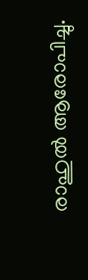രാഹുല്‍ ആരോപിച്ചു.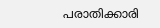പരാതിക്കാരി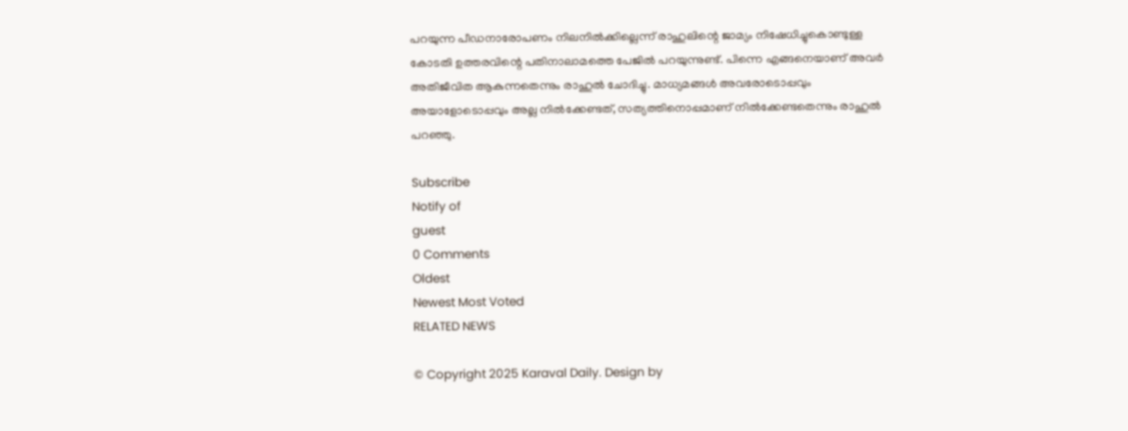പറയുന്ന പീഡനാരോപണം നിലനില്‍ക്കില്ലെന്ന് രാഹുലിന്റെ ജാമ്യം നിഷേധിച്ചുകൊണ്ടുള്ള കോടതി ഉത്തരവിന്റെ പതിനാലാമത്തെ പേജില്‍ പറയുന്നുണ്ട്. പിന്നെ എങ്ങനെയാണ് അവര്‍ അതിജീവിത ആകുന്നതെന്നും രാഹുല്‍ ചോദിച്ചു. മാധ്യമങ്ങള്‍ അവരോടൊപ്പവും അയാളോടൊപ്പവും അല്ല നില്‍ക്കേണ്ടത്, സത്യത്തിനൊപ്പമാണ് നില്‍ക്കേണ്ടതെന്നും രാഹുല്‍ പറഞ്ഞു.

Subscribe
Notify of
guest
0 Comments
Oldest
Newest Most Voted
RELATED NEWS

© Copyright 2025 Karaval Daily. Design by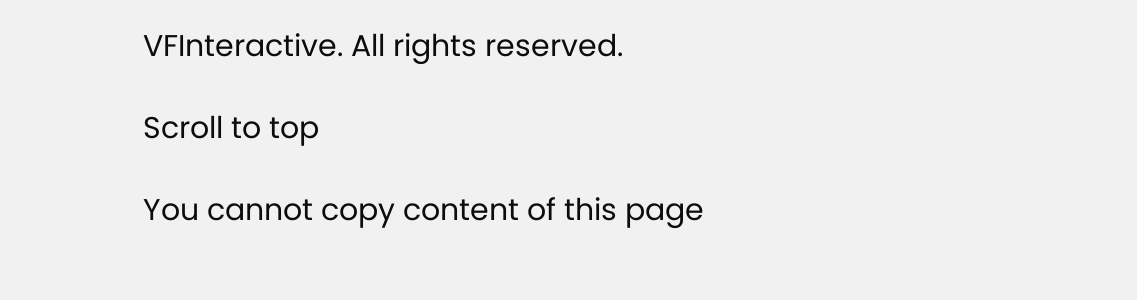VFInteractive. All rights reserved.

Scroll to top

You cannot copy content of this page